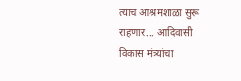त्याच आश्रमशाळा सुरू राहणार... आदिवासी विकास मंत्र्यांचा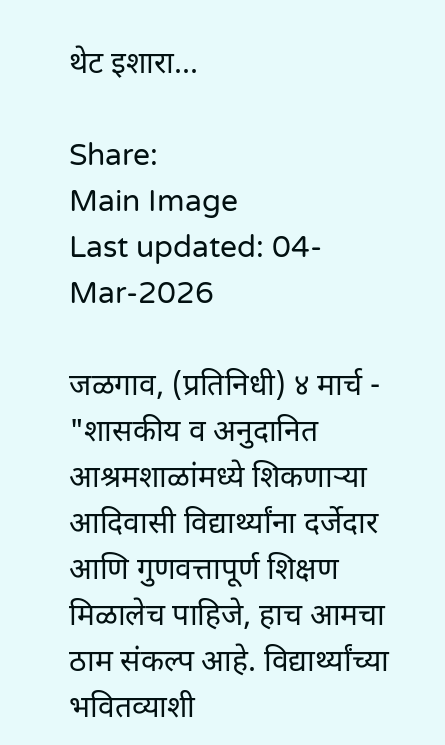थेट इशारा...

Share:
Main Image
Last updated: 04-Mar-2026

जळगाव, (प्रतिनिधी) ४ मार्च - "शासकीय व अनुदानित आश्रमशाळांमध्ये शिकणाऱ्या आदिवासी विद्यार्थ्यांना दर्जेदार आणि गुणवत्तापूर्ण शिक्षण मिळालेच पाहिजे, हाच आमचा ठाम संकल्प आहे. विद्यार्थ्यांच्या भवितव्याशी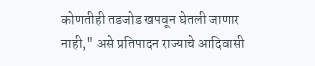कोणतीही तडजोड खपवून घेतली जाणार नाही," असे प्रतिपादन राज्याचे आदिवासी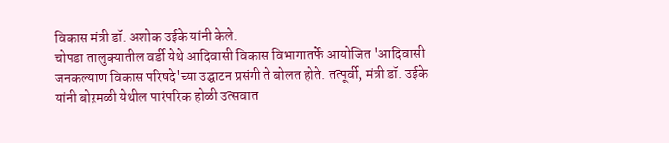विकास मंत्री डॉ. अशोक उईके यांनी केले.
चोपडा तालुक्यातील वर्डी येथे आदिवासी विकास विभागातर्फे आयोजित 'आदिवासी जनकल्याण विकास परिषदे'च्या उद्घाटन प्रसंगी ते बोलत होते. तत्पूर्वी, मंत्री डॉ. उईके यांनी बोऱमळी येथील पारंपरिक होळी उत्सवात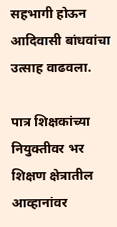सहभागी होऊन आदिवासी बांधवांचा उत्साह वाढवला.

पात्र शिक्षकांच्या नियुक्तीवर भर
शिक्षण क्षेत्रातील आव्हानांवर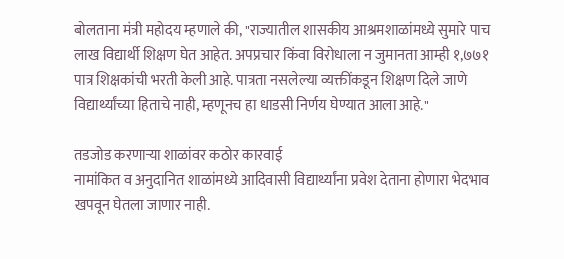बोलताना मंत्री महोदय म्हणाले की, "राज्यातील शासकीय आश्रमशाळांमध्ये सुमारे पाच लाख विद्यार्थी शिक्षण घेत आहेत. अपप्रचार किंवा विरोधाला न जुमानता आम्ही १,७७१ पात्र शिक्षकांची भरती केली आहे. पात्रता नसलेल्या व्यक्तींकडून शिक्षण दिले जाणे विद्यार्थ्यांच्या हिताचे नाही, म्हणूनच हा धाडसी निर्णय घेण्यात आला आहे."

तडजोड करणाऱ्या शाळांवर कठोर कारवाई
नामांकित व अनुदानित शाळांमध्ये आदिवासी विद्यार्थ्यांना प्रवेश देताना होणारा भेदभाव खपवून घेतला जाणार नाही.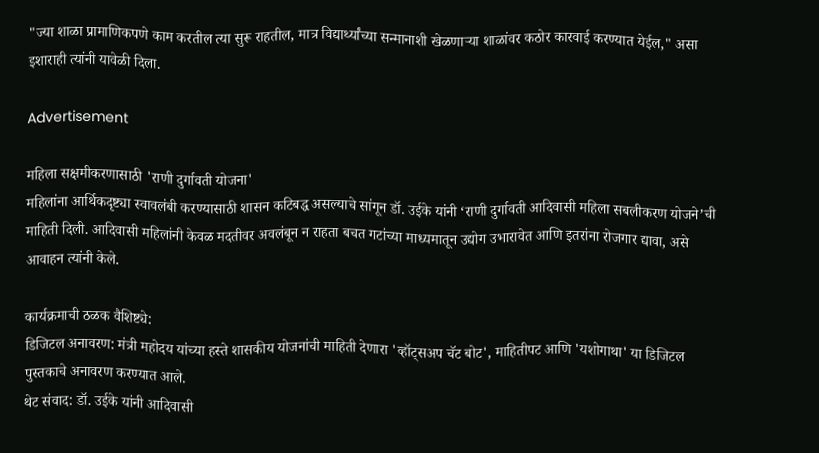"ज्या शाळा प्रामाणिकपणे काम करतील त्या सुरू राहतील, मात्र विद्यार्थ्यांच्या सन्मानाशी खेळणाऱ्या शाळांवर कठोर कारवाई करण्यात येईल," असा इशाराही त्यांनी यावेळी दिला.

Advertisement

महिला सक्षमीकरणासाठी 'राणी दुर्गावती योजना'
महिलांना आर्थिकदृष्ट्या स्वावलंबी करण्यासाठी शासन कटिबद्ध असल्याचे सांगून डॉ. उईके यांनी ‘राणी दुर्गावती आदिवासी महिला सबलीकरण योजने’ची माहिती दिली. आदिवासी महिलांनी केवळ मदतीवर अवलंबून न राहता बचत गटांच्या माध्यमातून उद्योग उभारावेत आणि इतरांना रोजगार द्यावा, असे आवाहन त्यांनी केले.

कार्यक्रमाची ठळक वैशिष्ट्ये:
डिजिटल अनावरण: मंत्री महोदय यांच्या हस्ते शासकीय योजनांची माहिती देणारा 'व्हॉट्सअप चॅट बोट', माहितीपट आणि 'यशोगाथा' या डिजिटल पुस्तकाचे अनावरण करण्यात आले.
थेट संवाद: डॉ. उईके यांनी आदिवासी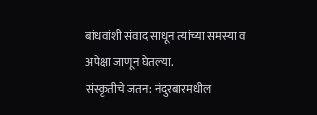बांधवांशी संवाद साधून त्यांच्या समस्या व अपेक्षा जाणून घेतल्या.
संस्कृतीचे जतन: नंदुरबारमधील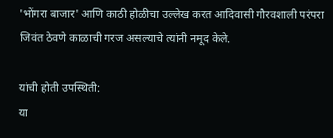'भोंगरा बाजार' आणि काठी होळीचा उल्लेख करत आदिवासी गौरवशाली परंपरा जिवंत ठेवणे काळाची गरज असल्याचे त्यांनी नमूद केले.

यांची होती उपस्थिती:
या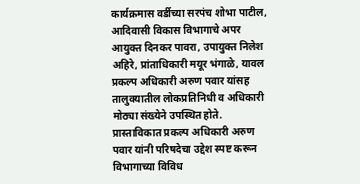कार्यक्रमास वर्डीच्या सरपंच शोभा पाटील, आदिवासी विकास विभागाचे अपर आयुक्त दिनकर पावरा, उपायुक्त निलेश अहिरे, प्रांताधिकारी मयूर भंगाळे, यावल प्रकल्प अधिकारी अरुण पवार यांसह तालुक्यातील लोकप्रतिनिधी व अधिकारी मोठ्या संख्येने उपस्थित होते. प्रास्ताविकात प्रकल्प अधिकारी अरुण पवार यांनी परिषदेचा उद्देश स्पष्ट करून विभागाच्या विविध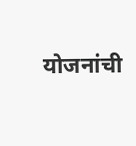योजनांची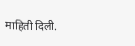माहिती दिली.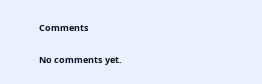Comments

No comments yet.